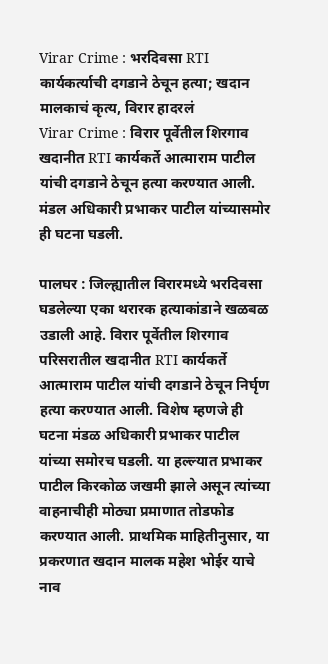Virar Crime : भरदिवसा RTI कार्यकर्त्याची दगडाने ठेचून हत्या; खदान मालकाचं कृत्य, विरार हादरलं
Virar Crime : विरार पूर्वेतील शिरगाव खदानीत RTI कार्यकर्ते आत्माराम पाटील यांची दगडाने ठेचून हत्या करण्यात आली. मंडल अधिकारी प्रभाकर पाटील यांच्यासमोर ही घटना घडली.

पालघर : जिल्ह्यातील विरारमध्ये भरदिवसा घडलेल्या एका थरारक हत्याकांडाने खळबळ उडाली आहे. विरार पूर्वेतील शिरगाव परिसरातील खदानीत RTI कार्यकर्ते आत्माराम पाटील यांची दगडाने ठेचून निर्घृण हत्या करण्यात आली. विशेष म्हणजे ही घटना मंडळ अधिकारी प्रभाकर पाटील यांच्या समोरच घडली. या हल्ल्यात प्रभाकर पाटील किरकोळ जखमी झाले असून त्यांच्या वाहनाचीही मोठ्या प्रमाणात तोडफोड करण्यात आली. प्राथमिक माहितीनुसार, या प्रकरणात खदान मालक महेश भोईर याचे नाव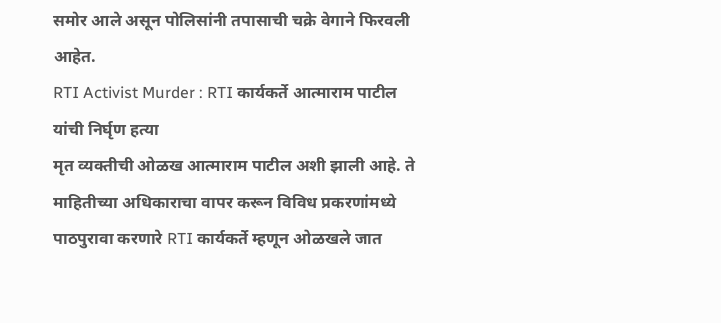समोर आले असून पोलिसांनी तपासाची चक्रे वेगाने फिरवली आहेत.
RTI Activist Murder : RTI कार्यकर्ते आत्माराम पाटील यांची निर्घृण हत्या
मृत व्यक्तीची ओळख आत्माराम पाटील अशी झाली आहे. ते माहितीच्या अधिकाराचा वापर करून विविध प्रकरणांमध्ये पाठपुरावा करणारे RTI कार्यकर्ते म्हणून ओळखले जात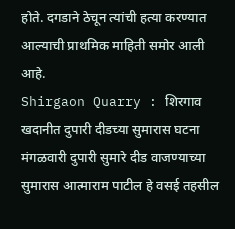होते. दगडाने ठेचून त्यांची हत्या करण्यात आल्याची प्राथमिक माहिती समोर आली आहे.
Shirgaon Quarry : शिरगाव खदानीत दुपारी दीडच्या सुमारास घटना
मंगळवारी दुपारी सुमारे दीड वाजण्याच्या सुमारास आत्माराम पाटील हे वसई तहसील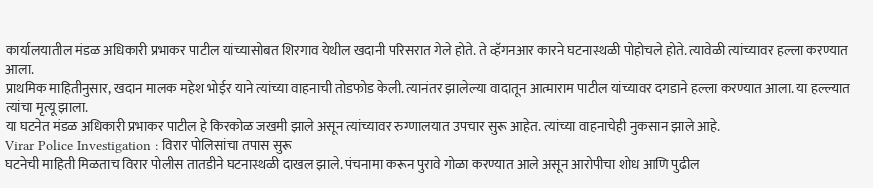कार्यालयातील मंडळ अधिकारी प्रभाकर पाटील यांच्यासोबत शिरगाव येथील खदानी परिसरात गेले होते. ते व्हॅगनआर कारने घटनास्थळी पोहोचले होते. त्यावेळी त्यांच्यावर हल्ला करण्यात आला.
प्राथमिक माहितीनुसार, खदान मालक महेश भोईर याने त्यांच्या वाहनाची तोडफोड केली. त्यानंतर झालेल्या वादातून आत्माराम पाटील यांच्यावर दगडाने हल्ला करण्यात आला. या हल्ल्यात त्यांचा मृत्यू झाला.
या घटनेत मंडळ अधिकारी प्रभाकर पाटील हे किरकोळ जखमी झाले असून त्यांच्यावर रुग्णालयात उपचार सुरू आहेत. त्यांच्या वाहनाचेही नुकसान झाले आहे.
Virar Police Investigation : विरार पोलिसांचा तपास सुरू
घटनेची माहिती मिळताच विरार पोलीस तातडीने घटनास्थळी दाखल झाले. पंचनामा करून पुरावे गोळा करण्यात आले असून आरोपीचा शोध आणि पुढील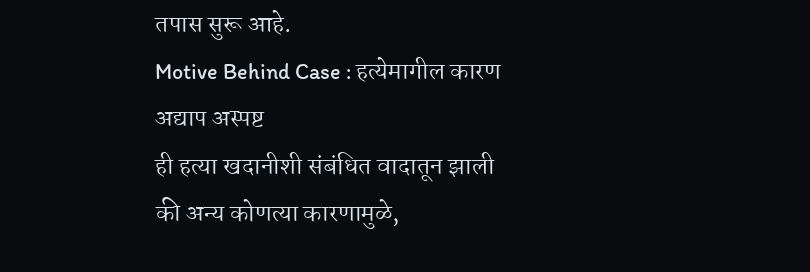तपास सुरू आहे.
Motive Behind Case : हत्येमागील कारण अद्याप अस्पष्ट
ही हत्या खदानीशी संबंधित वादातून झाली की अन्य कोणत्या कारणामुळे,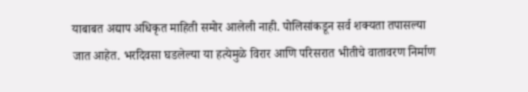याबाबत अद्याप अधिकृत माहिती समोर आलेली नाही. पोलिसांकडून सर्व शक्यता तपासल्या जात आहेत. भरदिवसा घडलेल्या या हत्येमुळे विरार आणि परिसरात भीतीचे वातावरण निर्माण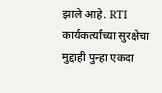झाले आहे. RTI कार्यकर्त्यांच्या सुरक्षेचा मुद्दाही पुन्हा एकदा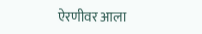ऐरणीवर आला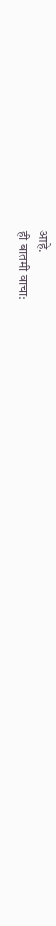आहे.
ही बातमी वाचा: